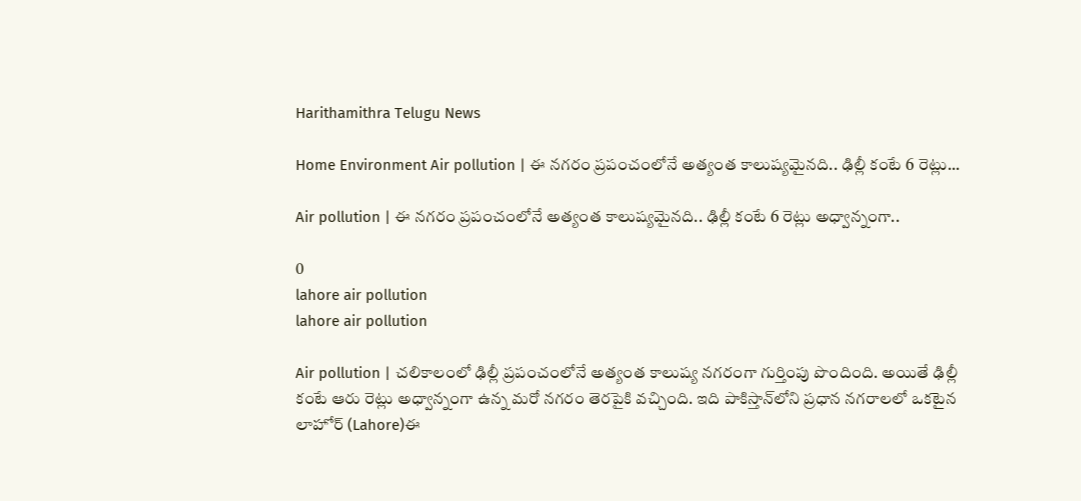Harithamithra Telugu News

Home Environment Air pollution | ఈ నగరం ప్రపంచంలోనే అత్యంత కాలుష్యమైన‌ది.. ఢిల్లీ కంటే 6 రెట్లు...

Air pollution | ఈ నగరం ప్రపంచంలోనే అత్యంత కాలుష్యమైన‌ది.. ఢిల్లీ కంటే 6 రెట్లు అధ్వాన్నంగా..

0
lahore air pollution
lahore air pollution

Air pollution | చలికాలంలో ఢిల్లీ ప్రపంచంలోనే అత్యంత కాలుష్య నగరంగా గుర్తింపు పొందింది. అయితే ఢిల్లీ కంటే ఆరు రెట్లు అధ్వాన్నంగా ఉన్న మరో నగరం తెర‌పైకి వచ్చింది. ఇది పాకిస్తాన్‌లోని ప్ర‌ధాన‌ నగరాలలో ఒకటైన లాహోర్ (Lahore)ఈ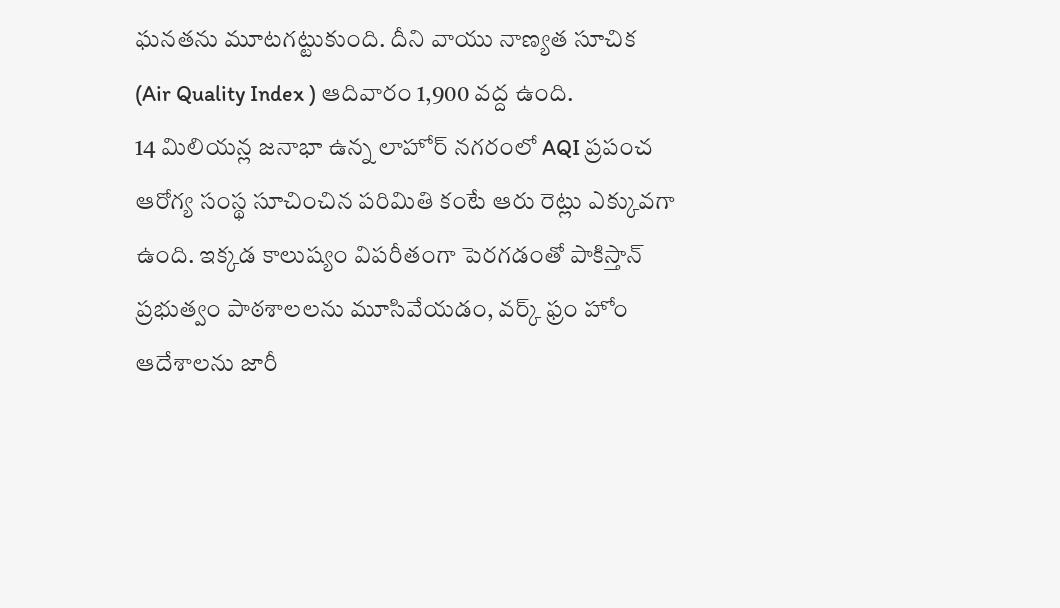ఘ‌న‌త‌ను మూట‌గ‌ట్టుకుంది. దీని వాయు నాణ్యత సూచిక (Air Quality Index ) ఆదివారం 1,900 వద్ద ఉంది.
14 మిలియన్ల జనాభా ఉన్న లాహోర్‌ నగరంలో AQI ప్రపంచ ఆరోగ్య సంస్థ సూచించిన‌ పరిమితి కంటే ఆరు రెట్లు ఎక్కువగా ఉంది. ఇక్క‌డ కాలుష్యం విప‌రీతంగా పెర‌గ‌డంతో పాకిస్తాన్ ప్రభుత్వం పాఠశాలలను మూసివేయడం, వ‌ర్క్ ఫ్రం హోం ఆదేశాలను జారీ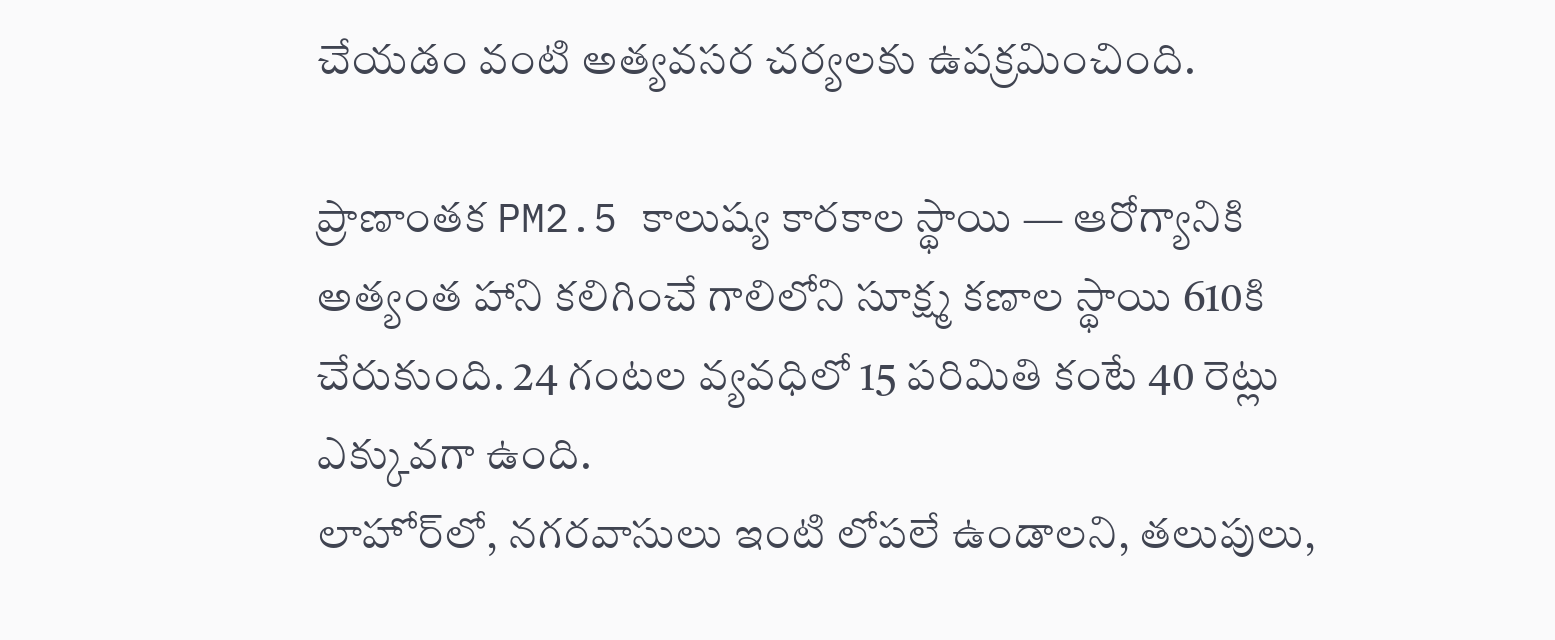చేయడం వంటి అత్యవసర చర్యలకు ఉప‌క్ర‌మించింది.

ప్రాణాంతక PM2.5 కాలుష్య కారకాల స్థాయి — ఆరోగ్యానికి అత్యంత హాని కలిగించే గాలిలోని సూక్ష్మ కణాల స్థాయి 610కి చేరుకుంది. 24 గంటల వ్యవధిలో 15 పరిమితి కంటే 40 రెట్లు ఎక్కువగా ఉంది.
లాహోర్‌లో, నగరవాసులు ఇంటి లోపలే ఉండాలని, తలుపులు,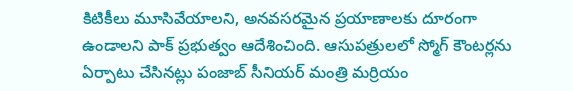కిటికీలు మూసివేయాలని, అనవసరమైన ప్రయాణాలకు దూరంగా ఉండాలని పాక్ ప్ర‌భుత్వం ఆదేశించింది. ఆసుపత్రులలో స్మోగ్ కౌంటర్లను ఏర్పాటు చేసినట్లు పంజాబ్ సీనియర్ మంత్రి మర్రియం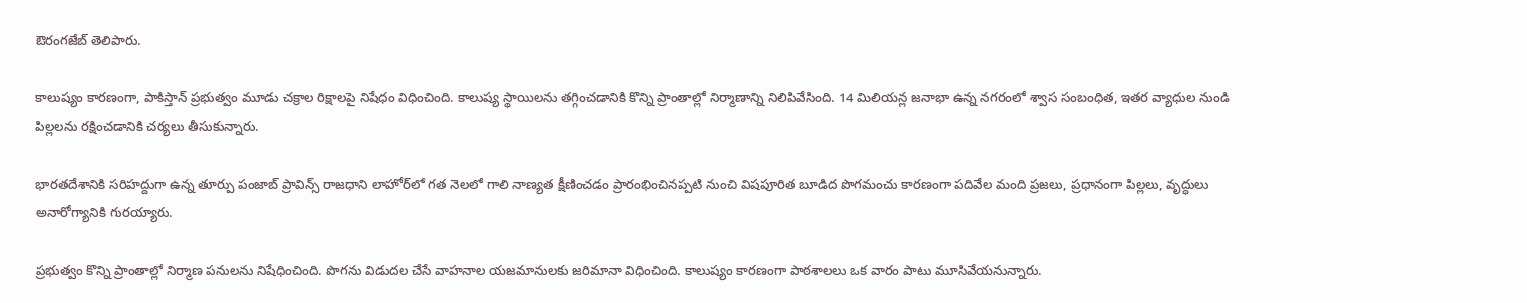ఔరంగజేబ్ తెలిపారు.

కాలుష్యం కారణంగా, పాకిస్తాన్ ప్రభుత్వం మూడు చక్రాల రిక్షాలపై నిషేధం విధించింది. కాలుష్య స్థాయిలను తగ్గించడానికి కొన్ని ప్రాంతాల్లో నిర్మాణాన్ని నిలిపివేసింది. 14 మిలియన్ల జనాభా ఉన్న నగరంలో శ్వాస సంబంధిత, ఇతర వ్యాధుల నుండి పిల్లలను రక్షించడానికి చర్యలు తీసుకున్నారు.

భారతదేశానికి సరిహద్దుగా ఉన్న తూర్పు పంజాబ్ ప్రావిన్స్ రాజధాని లాహోర్‌లో గత నెలలో గాలి నాణ్యత క్షీణించడం ప్రారంభించినప్పటి నుంచి విషపూరిత బూడిద పొగమంచు కార‌ణంగా పదివేల మంది ప్రజలు, ప్రధానంగా పిల్లలు, వృద్ధులు అనారోగ్యానికి గుర‌య్యారు.

ప్రభుత్వం కొన్ని ప్రాంతాల్లో నిర్మాణ పనులను నిషేధించింది. పొగను విడుదల చేసే వాహనాల యజమానులకు జరిమానా విధించింది. కాలుష్యం కారణంగా పాఠశాలలు ఒక వారం పాటు మూసివేయనున్నారు.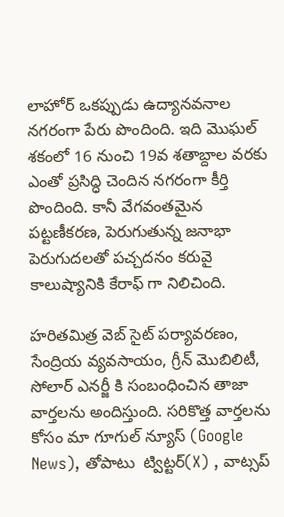లాహోర్ ఒకప్పుడు ఉద్యానవనాల నగరంగా పేరు పొందింది. ఇది మొఘల్ శకంలో 16 నుంచి 19వ శతాబ్దాల వరకు ఎంతో ప్ర‌సిద్ధి చెందిన న‌గ‌రంగా కీర్తి పొందింది. కానీ వేగవంతమైన పట్టణీకరణ, పెరుగుతున్న జనాభా పెరుగుదలతో ప‌చ్చ‌ద‌నం కరువై కాలుష్యానికి కేరాఫ్ గా నిలిచింది.

హరితమిత్ర వెబ్ సైట్ పర్యావరణం, సేంద్రియ వ్యవసాయం, గ్రీన్ మొబిలిటీ, సోలార్ ఎనర్జీ కి సంబంధించిన తాజా వార్తలను అందిస్తుంది. సరికొత్త వార్తలను కోసం మా గూగుల్ న్యూస్ (Google News), తోపాటు  ట్విట్టర్(X) , వాట్సప్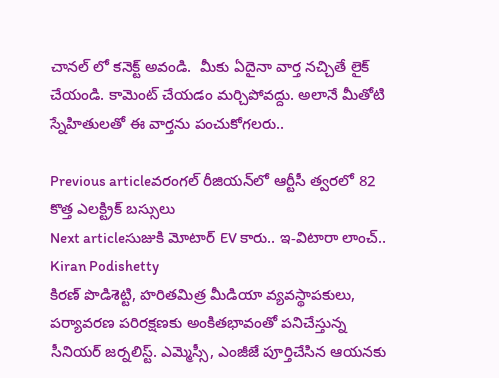చానల్ లో కనెక్ట్ అవండి.  మీకు ఏదైనా వార్త నచ్చితే లైక్ చేయండి. కామెంట్ చేయడం మర్చిపోవద్దు. అలానే మీతోటి స్నేహితులతో ఈ వార్తను పంచుకోగలరు..

Previous articleవరంగల్ రీజియన్‌లో ఆర్టీసీ త్వరలో 82 కొత్త ఎలక్ట్రిక్ బస్సులు
Next articleసుజుకి మోటార్ EV కారు.. ఇ-విటారా లాంచ్..
Kiran Podishetty
కిరణ్ పొడిశెట్టి, హరితమిత్ర మీడియా వ్యవస్థాపకులు, పర్యావరణ పరిరక్షణకు అంకితభావంతో పనిచేస్తున్న సీనియ‌ర్‌ జర్నలిస్ట్. ఎమ్మెస్సీ, ఎంజీజే పూర్తిచేసిన‌ ఆయనకు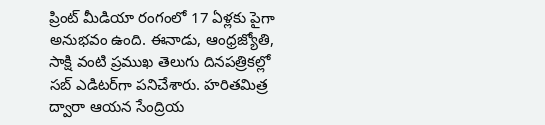ప్రింట్ మీడియా రంగంలో 17 ఏళ్లకు పైగా అనుభవం ఉంది. ఈనాడు, ఆంధ్రజ్యోతి, సాక్షి వంటి ప్రముఖ తెలుగు దినపత్రికల్లో సబ్‌ ఎడిటర్‌గా ప‌నిచేశారు. హరితమిత్ర ద్వారా ఆయన సేంద్రియ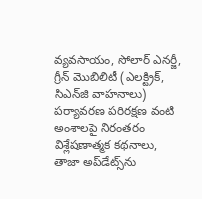వ్యవసాయం, సోలార్ ఎనర్జీ, గ్రీన్ మొబిలిటీ (ఎలక్ట్రిక్‌, సిఎన్‌జి వాహనాలు) ప‌ర్యావ‌ర‌ణ ప‌రిర‌క్ష‌ణ వంటి అంశాలపై నిరంతరం విశ్లేషణాత్మక కథనాలు, తాజా అప్‌డేట్స్‌ను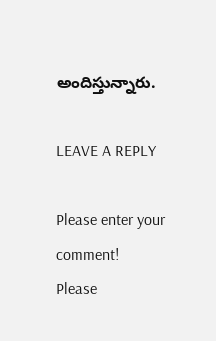అందిస్తున్నారు.

LEAVE A REPLY

Please enter your comment!
Please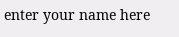enter your name here